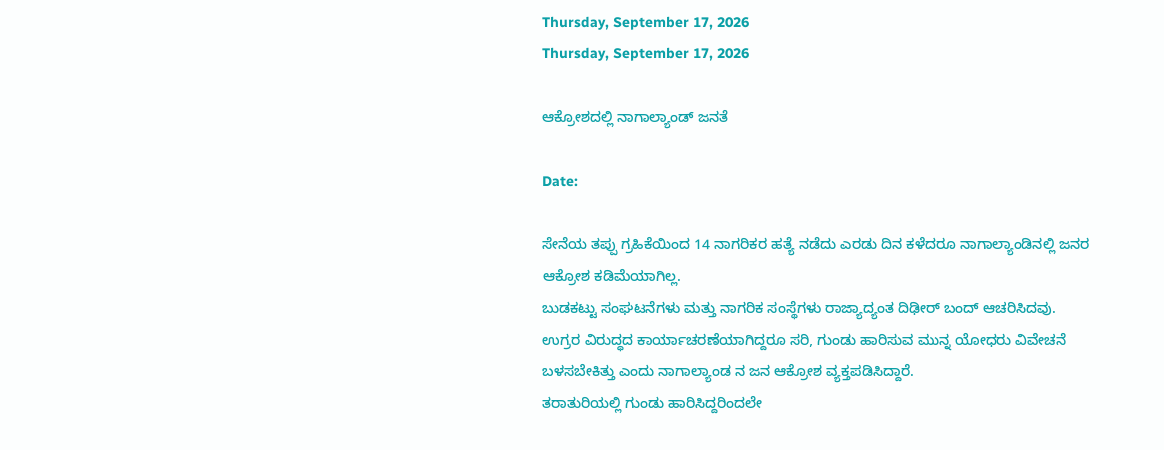Thursday, September 17, 2026
Thursday, September 17, 2026

ಆಕ್ರೋಶದಲ್ಲಿ ನಾಗಾಲ್ಯಾಂಡ್ ಜನತೆ

Date:

ಸೇನೆಯ ತಪ್ಪು ಗ್ರಹಿಕೆಯಿಂದ 14 ನಾಗರಿಕರ ಹತ್ಯೆ ನಡೆದು ಎರಡು ದಿನ ಕಳೆದರೂ ನಾಗಾಲ್ಯಾಂಡಿನಲ್ಲಿ ಜನರ ಆಕ್ರೋಶ ಕಡಿಮೆಯಾಗಿಲ್ಲ.
ಬುಡಕಟ್ಟು ಸಂಘಟನೆಗಳು ಮತ್ತು ನಾಗರಿಕ ಸಂಸ್ಥೆಗಳು ರಾಜ್ಯಾದ್ಯಂತ ದಿಢೀರ್ ಬಂದ್ ಆಚರಿಸಿದವು.
ಉಗ್ರರ ವಿರುದ್ಧದ ಕಾರ್ಯಾಚರಣೆಯಾಗಿದ್ದರೂ ಸರಿ, ಗುಂಡು ಹಾರಿಸುವ ಮುನ್ನ ಯೋಧರು ವಿವೇಚನೆ ಬಳಸಬೇಕಿತ್ತು ಎಂದು ನಾಗಾಲ್ಯಾಂಡ ನ ಜನ ಆಕ್ರೋಶ ವ್ಯಕ್ತಪಡಿಸಿದ್ದಾರೆ.
ತರಾತುರಿಯಲ್ಲಿ ಗುಂಡು ಹಾರಿಸಿದ್ದರಿಂದಲೇ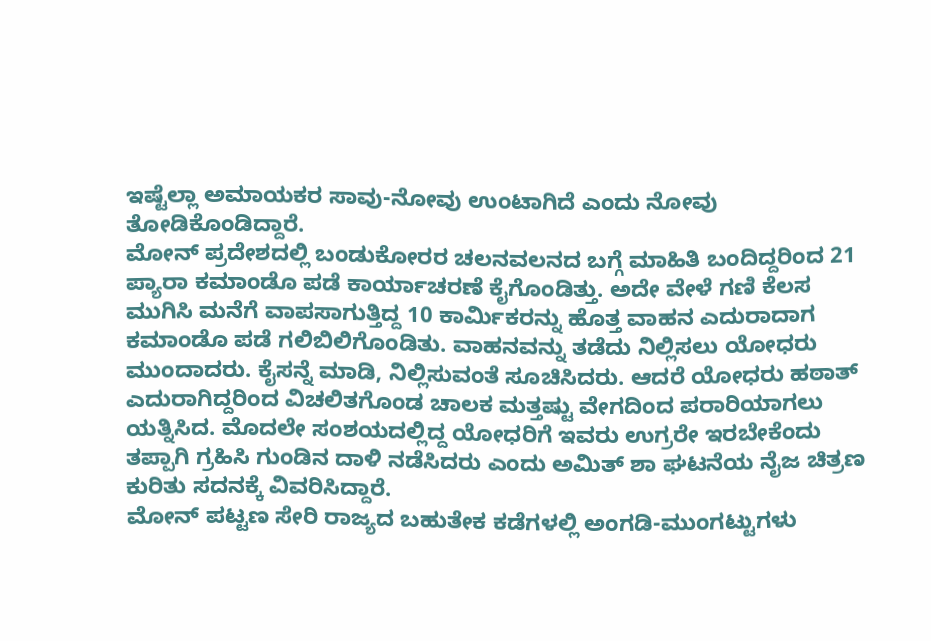ಇಷ್ಟೆಲ್ಲಾ ಅಮಾಯಕರ ಸಾವು-ನೋವು ಉಂಟಾಗಿದೆ ಎಂದು ನೋವು ತೋಡಿಕೊಂಡಿದ್ದಾರೆ.
ಮೋನ್ ಪ್ರದೇಶದಲ್ಲಿ ಬಂಡುಕೋರರ ಚಲನವಲನದ ಬಗ್ಗೆ ಮಾಹಿತಿ ಬಂದಿದ್ದರಿಂದ 21 ಪ್ಯಾರಾ ಕಮಾಂಡೊ ಪಡೆ ಕಾರ್ಯಾಚರಣೆ ಕೈಗೊಂಡಿತ್ತು. ಅದೇ ವೇಳೆ ಗಣಿ ಕೆಲಸ ಮುಗಿಸಿ ಮನೆಗೆ ವಾಪಸಾಗುತ್ತಿದ್ದ 10 ಕಾರ್ಮಿಕರನ್ನು ಹೊತ್ತ ವಾಹನ ಎದುರಾದಾಗ ಕಮಾಂಡೊ ಪಡೆ ಗಲಿಬಿಲಿಗೊಂಡಿತು. ವಾಹನವನ್ನು ತಡೆದು ನಿಲ್ಲಿಸಲು ಯೋಧರು ಮುಂದಾದರು. ಕೈಸನ್ನೆ ಮಾಡಿ, ನಿಲ್ಲಿಸುವಂತೆ ಸೂಚಿಸಿದರು. ಆದರೆ ಯೋಧರು ಹಠಾತ್ ಎದುರಾಗಿದ್ದರಿಂದ ವಿಚಲಿತಗೊಂಡ ಚಾಲಕ ಮತ್ತಷ್ಟು ವೇಗದಿಂದ ಪರಾರಿಯಾಗಲು ಯತ್ನಿಸಿದ. ಮೊದಲೇ ಸಂಶಯದಲ್ಲಿದ್ದ ಯೋಧರಿಗೆ ಇವರು ಉಗ್ರರೇ ಇರಬೇಕೆಂದು ತಪ್ಪಾಗಿ ಗ್ರಹಿಸಿ ಗುಂಡಿನ ದಾಳಿ ನಡೆಸಿದರು ಎಂದು ಅಮಿತ್ ಶಾ ಘಟನೆಯ ನೈಜ ಚಿತ್ರಣ ಕುರಿತು ಸದನಕ್ಕೆ ವಿವರಿಸಿದ್ದಾರೆ.
ಮೋನ್ ಪಟ್ಟಣ ಸೇರಿ ರಾಜ್ಯದ ಬಹುತೇಕ ಕಡೆಗಳಲ್ಲಿ ಅಂಗಡಿ-ಮುಂಗಟ್ಟುಗಳು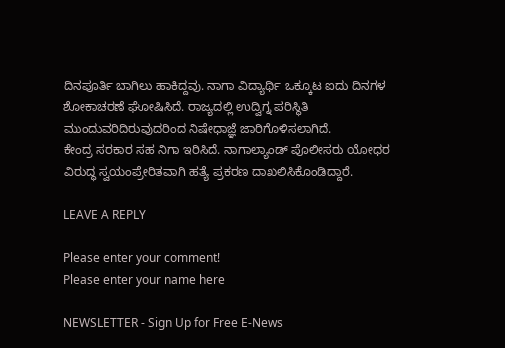ದಿನಪೂರ್ತಿ ಬಾಗಿಲು ಹಾಕಿದ್ದವು. ನಾಗಾ ವಿದ್ಯಾರ್ಥಿ ಒಕ್ಕೂಟ ಐದು ದಿನಗಳ ಶೋಕಾಚರಣೆ ಘೋಷಿಸಿದೆ. ರಾಜ್ಯದಲ್ಲಿ ಉದ್ವಿಗ್ನ ಪರಿಸ್ಥಿತಿ ಮುಂದುವರಿದಿರುವುದರಿಂದ ನಿಷೇಧಾಜ್ಞೆ ಜಾರಿಗೊಳಿಸಲಾಗಿದೆ.
ಕೇಂದ್ರ ಸರಕಾರ ಸಹ ನಿಗಾ ಇರಿಸಿದೆ. ನಾಗಾಲ್ಯಾಂಡ್ ಪೊಲೀಸರು ಯೋಧರ ವಿರುದ್ಧ ಸ್ವಯಂಪ್ರೇರಿತವಾಗಿ ಹತ್ಯೆ ಪ್ರಕರಣ ದಾಖಲಿಸಿಕೊಂಡಿದ್ದಾರೆ.

LEAVE A REPLY

Please enter your comment!
Please enter your name here

NEWSLETTER - Sign Up for Free E-News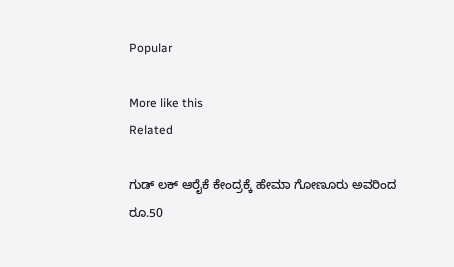Popular

More like this
Related

ಗುಡ್ ಲಕ್ ಆರೈಕೆ ಕೇಂದ್ರಕ್ಕೆ ಹೇಮಾ ಗೋಣೂರು ಅವರಿಂದ ರೂ.50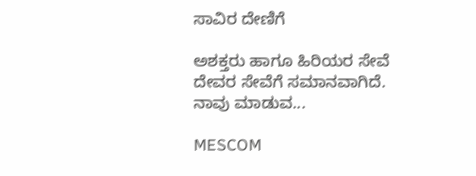ಸಾವಿರ ದೇಣಿಗೆ

ಅಶಕ್ತರು ಹಾಗೂ ಹಿರಿಯರ ಸೇವೆ ದೇವರ ಸೇವೆಗೆ ಸಮಾನವಾಗಿದೆ. ನಾವು ಮಾಡುವ...

MESCOM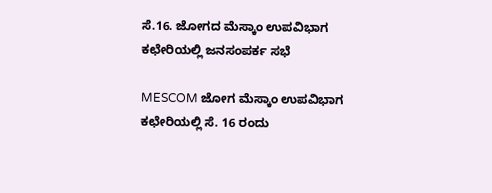ಸೆ.16. ಜೋಗದ ಮೆಸ್ಕಾಂ ಉಪವಿಭಾಗ ಕಛೇರಿಯಲ್ಲಿ ಜನಸಂಪರ್ಕ ಸಭೆ

MESCOM ಜೋಗ ಮೆಸ್ಕಾಂ ಉಪವಿಭಾಗ ಕಛೇರಿಯಲ್ಲಿ ಸೆ. 16 ರಂದು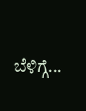ಬೆಳಿಗ್ಗೆ...